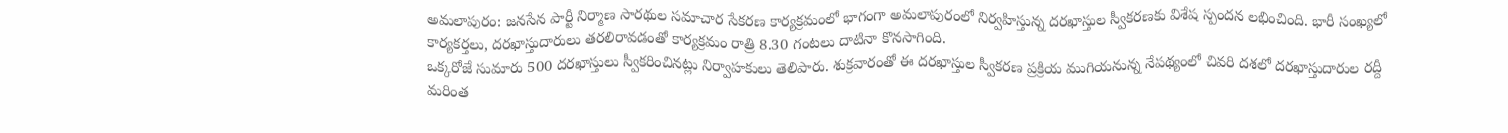అమలాపురం: జనసేన పార్టీ నిర్మాణ సారథుల సమాచార సేకరణ కార్యక్రమంలో భాగంగా అమలాపురంలో నిర్వహిస్తున్న దరఖాస్తుల స్వీకరణకు విశేష స్పందన లభించింది. భారీ సంఖ్యలో కార్యకర్తలు, దరఖాస్తుదారులు తరలిరావడంతో కార్యక్రమం రాత్రి 8.30 గంటలు దాటినా కొనసాగింది.
ఒక్కరోజే సుమారు 500 దరఖాస్తులు స్వీకరించినట్లు నిర్వాహకులు తెలిపారు. శుక్రవారంతో ఈ దరఖాస్తుల స్వీకరణ ప్రక్రియ ముగియనున్న నేపథ్యంలో చివరి దశలో దరఖాస్తుదారుల రద్దీ మరింత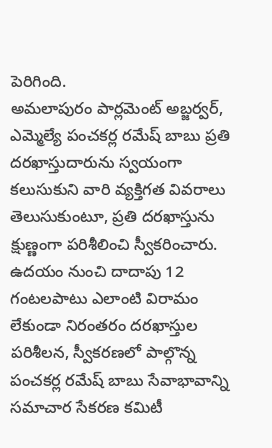పెరిగింది.
అమలాపురం పార్లమెంట్ అబ్జర్వర్, ఎమ్మెల్యే పంచకర్ల రమేష్ బాబు ప్రతి దరఖాస్తుదారును స్వయంగా కలుసుకుని వారి వ్యక్తిగత వివరాలు తెలుసుకుంటూ, ప్రతి దరఖాస్తును క్షుణ్ణంగా పరిశీలించి స్వీకరించారు. ఉదయం నుంచి దాదాపు 12 గంటలపాటు ఎలాంటి విరామం లేకుండా నిరంతరం దరఖాస్తుల పరిశీలన, స్వీకరణలో పాల్గొన్న పంచకర్ల రమేష్ బాబు సేవాభావాన్ని సమాచార సేకరణ కమిటీ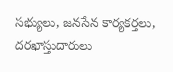సభ్యులు, జనసేన కార్యకర్తలు, దరఖాస్తుదారులు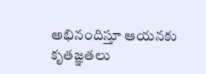అభినందిస్తూ ఆయనకు కృతజ్ఞతలు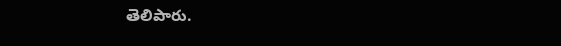తెలిపారు.